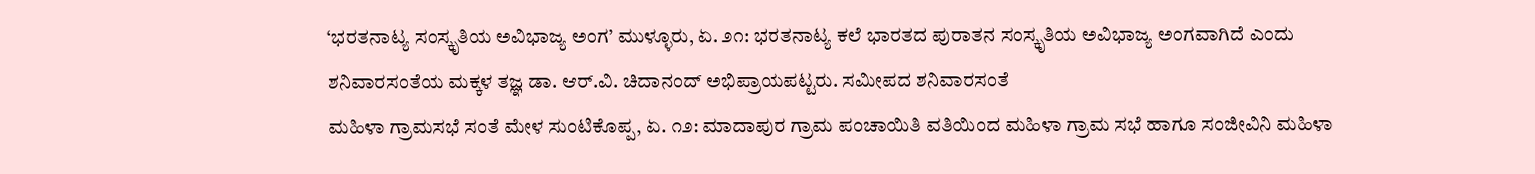‘ಭರತನಾಟ್ಯ ಸಂಸ್ಕೃತಿಯ ಅವಿಭಾಜ್ಯ ಅಂಗ’ ಮುಳ್ಳೂರು, ಏ. ೨೧: ಭರತನಾಟ್ಯ ಕಲೆ ಭಾರತದ ಪುರಾತನ ಸಂಸ್ಕೃತಿಯ ಅವಿಭಾಜ್ಯ ಅಂಗವಾಗಿದೆ ಎಂದು ಶನಿವಾರಸಂತೆಯ ಮಕ್ಕಳ ತಜ್ಞ ಡಾ. ಆರ್.ವಿ. ಚಿದಾನಂದ್ ಅಭಿಪ್ರಾಯಪಟ್ಟರು. ಸಮೀಪದ ಶನಿವಾರಸಂತೆ
ಮಹಿಳಾ ಗ್ರಾಮಸಭೆ ಸಂತೆ ಮೇಳ ಸುಂಟಿಕೊಪ್ಪ, ಏ. ೧೨: ಮಾದಾಪುರ ಗ್ರಾಮ ಪಂಚಾಯಿತಿ ವತಿಯಿಂದ ಮಹಿಳಾ ಗ್ರಾಮ ಸಭೆ ಹಾಗೂ ಸಂಜೀವಿನಿ ಮಹಿಳಾ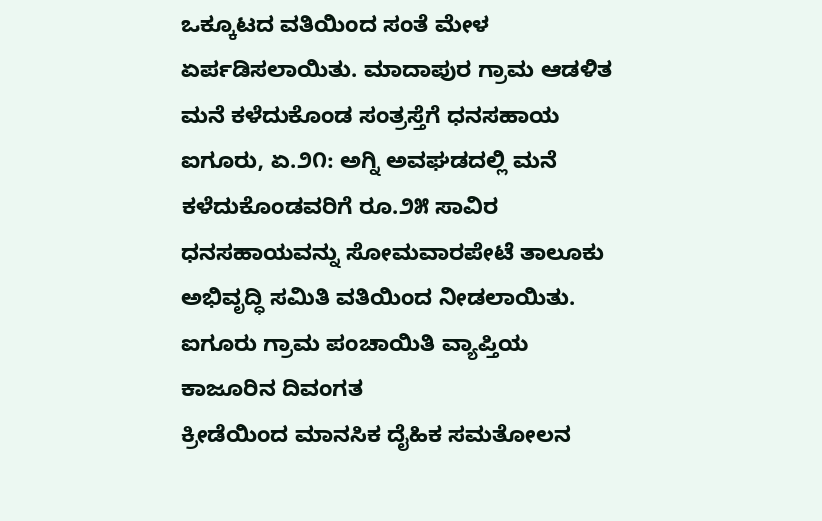ಒಕ್ಕೂಟದ ವತಿಯಿಂದ ಸಂತೆ ಮೇಳ ಏರ್ಪಡಿಸಲಾಯಿತು. ಮಾದಾಪುರ ಗ್ರಾಮ ಆಡಳಿತ
ಮನೆ ಕಳೆದುಕೊಂಡ ಸಂತ್ರಸ್ತೆಗೆ ಧನಸಹಾಯ ಐಗೂರು, ಏ.೨೧: ಅಗ್ನಿ ಅವಘಡದಲ್ಲಿ ಮನೆ ಕಳೆದುಕೊಂಡವರಿಗೆ ರೂ.೨೫ ಸಾವಿರ ಧನಸಹಾಯವನ್ನು ಸೋಮವಾರಪೇಟೆ ತಾಲೂಕು ಅಭಿವೃದ್ಧಿ ಸಮಿತಿ ವತಿಯಿಂದ ನೀಡಲಾಯಿತು. ಐಗೂರು ಗ್ರಾಮ ಪಂಚಾಯಿತಿ ವ್ಯಾಪ್ತಿಯ ಕಾಜೂರಿನ ದಿವಂಗತ
ಕ್ರೀಡೆಯಿಂದ ಮಾನಸಿಕ ದೈಹಿಕ ಸಮತೋಲನ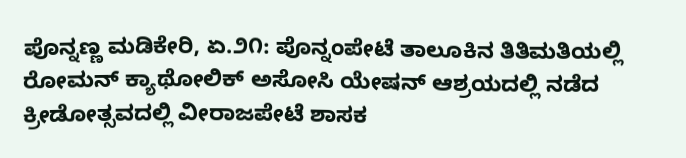ಪೊನ್ನಣ್ಣ ಮಡಿಕೇರಿ, ಏ.೨೧: ಪೊನ್ನಂಪೇಟೆ ತಾಲೂಕಿನ ತಿತಿಮತಿಯಲ್ಲಿ ರೋಮನ್ ಕ್ಯಾಥೋಲಿಕ್ ಅಸೋಸಿ ಯೇಷನ್ ಆಶ್ರಯದಲ್ಲಿ ನಡೆದ ಕ್ರೀಡೋತ್ಸವದಲ್ಲಿ ವೀರಾಜಪೇಟೆ ಶಾಸಕ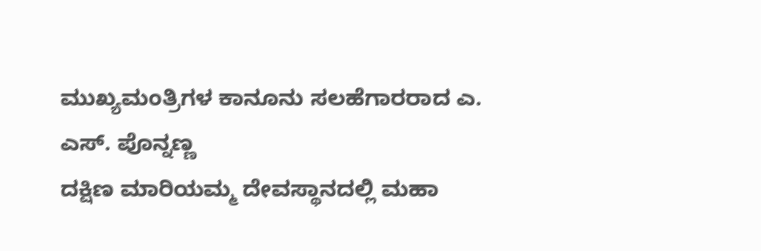ಮುಖ್ಯಮಂತ್ರಿಗಳ ಕಾನೂನು ಸಲಹೆಗಾರರಾದ ಎ. ಎಸ್. ಪೊನ್ನಣ್ಣ
ದಕ್ಷಿಣ ಮಾರಿಯಮ್ಮ ದೇವಸ್ಥಾನದಲ್ಲಿ ಮಹಾ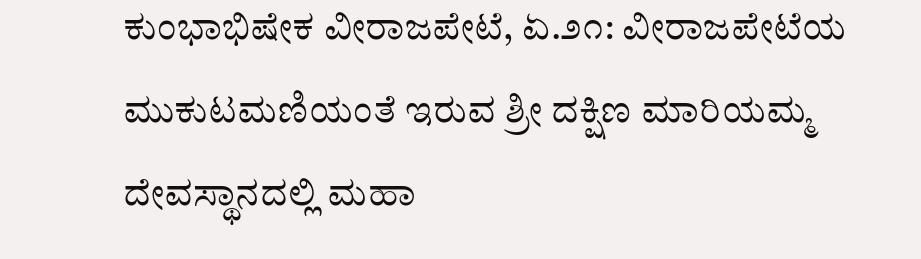ಕುಂಭಾಭಿಷೇಕ ವೀರಾಜಪೇಟೆ, ಏ.೨೧: ವೀರಾಜಪೇಟೆಯ ಮುಕುಟಮಣಿಯಂತೆ ಇರುವ ಶ್ರೀ ದಕ್ಷಿಣ ಮಾರಿಯಮ್ಮ ದೇವಸ್ಥಾನದಲ್ಲಿ ಮಹಾ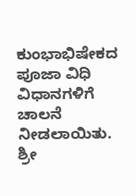ಕುಂಭಾಭಿಷೇಕದ ಪೂಜಾ ವಿಧಿ ವಿಧಾನಗಳಿಗೆ ಚಾಲನೆ ನೀಡಲಾಯಿತು. ಶ್ರೀ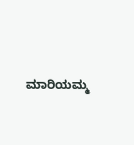ಮಾರಿಯಮ್ಮ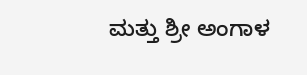ಮತ್ತು ಶ್ರೀ ಅಂಗಾಳ